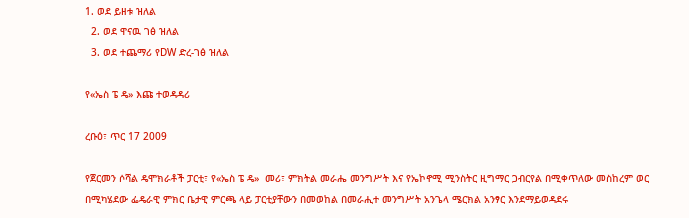1. ወደ ይዘቱ ዝለል
  2. ወደ ዋናዉ ገፅ ዝለል
  3. ወደ ተጨማሪ የDW ድረ-ገፅ ዝለል

የ«ኤስ ፔ ዴ» እጩ ተወዳዳሪ

ረቡዕ፣ ጥር 17 2009

የጀርመን ሶሻል ዴሞክራቶች ፓርቲ፣ የ«ኤስ ፔ ዴ»  መሪ፣ ምክትል መራሔ መንግሥት እና የኤኮኖሚ ሚንስትር ዚግማር ጋብርየል በሚቀጥለው መስከረም ወር በሚካሄደው ፌዴራዊ ምክር ቤታዊ ምርጫ ላይ ፓርቲያቸውን በመወከል በመራሒተ መንግሥት አንጌላ ሜርክል አንፃር እንደማይወዳደሩ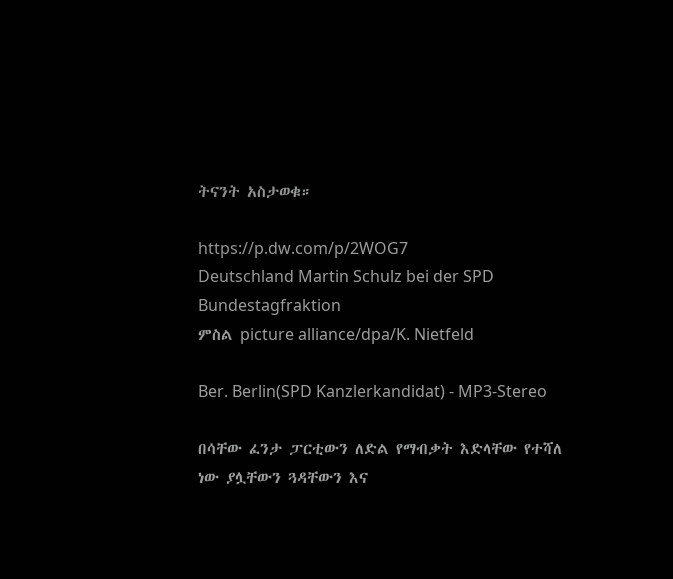ትናንት አስታወቁ።

https://p.dw.com/p/2WOG7
Deutschland Martin Schulz bei der SPD Bundestagfraktion
ምስል picture alliance/dpa/K. Nietfeld

Ber. Berlin(SPD Kanzlerkandidat) - MP3-Stereo

በሳቸው ፈንታ ፓርቲውን ለድል የማብቃት እድላቸው የተሻለ ነው ያሏቸውን ጓዳቸውን እና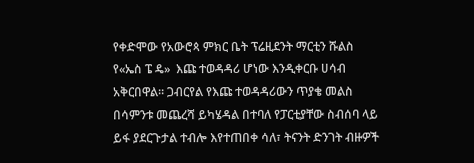የቀድሞው የአውሮጳ ምክር ቤት ፕሬዚደንት ማርቲን ሹልስ  የ«ኤስ ፔ ዴ»  እጩ ተወዳዳሪ ሆነው እንዲቀርቡ ሀሳብ አቅርበዋል። ጋብርየል የእጩ ተወዳዳሪውን ጥያቄ መልስ በሳምንቱ መጨረሻ ይካሄዳል በተባለ የፓርቲያቸው ስብሰባ ላይ ይፋ ያደርጉታል ተብሎ እየተጠበቀ ሳለ፣ ትናንት ድንገት ብዙዎች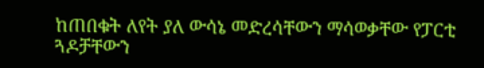ከጠበቁት ለየት ያለ ውሳኔ መድረሳቸውን ማሳወቃቸው የፓርቲ ጓዶቻቸውን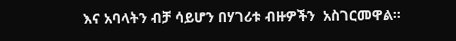እና አባላትን ብቻ ሳይሆን በሃገሪቱ ብዙዎችን  አስገርመዋል።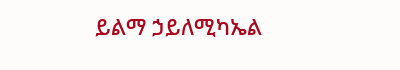ይልማ ኃይለሚካኤል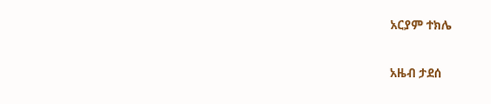አርያም ተክሌ

አዜብ ታደሰ